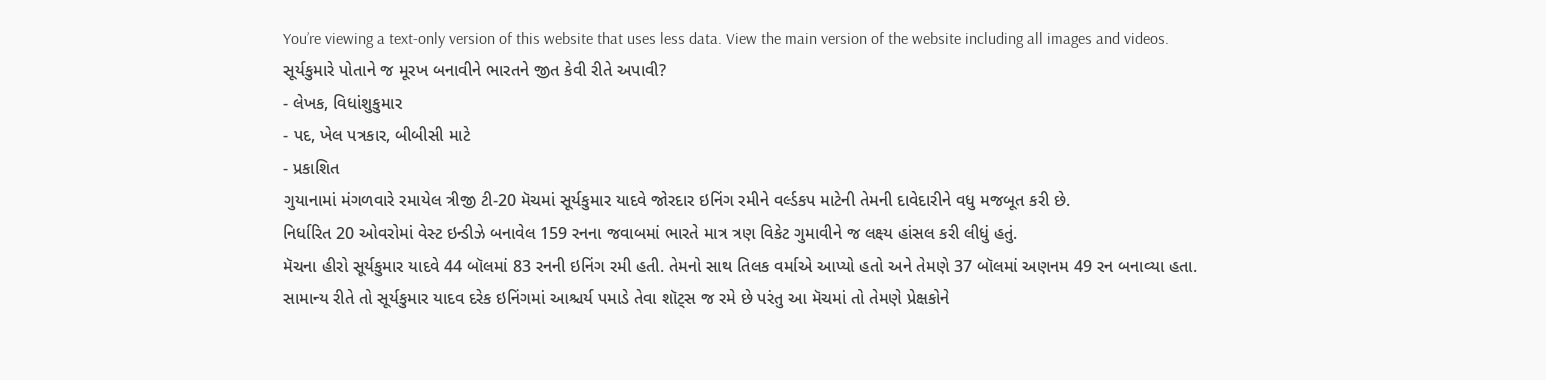You’re viewing a text-only version of this website that uses less data. View the main version of the website including all images and videos.
સૂર્યકુમારે પોતાને જ મૂરખ બનાવીને ભારતને જીત કેવી રીતે અપાવી?
- લેખક, વિધાંશુકુમાર
- પદ, ખેલ પત્રકાર, બીબીસી માટે
- પ્રકાશિત
ગુયાનામાં મંગળવારે રમાયેલ ત્રીજી ટી-20 મૅચમાં સૂર્યકુમાર યાદવે જોરદાર ઇનિંગ રમીને વર્લ્ડકપ માટેની તેમની દાવેદારીને વધુ મજબૂત કરી છે.
નિર્ધારિત 20 ઓવરોમાં વેસ્ટ ઇન્ડીઝે બનાવેલ 159 રનના જવાબમાં ભારતે માત્ર ત્રણ વિકેટ ગુમાવીને જ લક્ષ્ય હાંસલ કરી લીધું હતું.
મૅચના હીરો સૂર્યકુમાર યાદવે 44 બૉલમાં 83 રનની ઇનિંગ રમી હતી. તેમનો સાથ તિલક વર્માએ આપ્યો હતો અને તેમણે 37 બૉલમાં અણનમ 49 રન બનાવ્યા હતા.
સામાન્ય રીતે તો સૂર્યકુમાર યાદવ દરેક ઇનિંગમાં આશ્ચર્ય પમાડે તેવા શૉટ્સ જ રમે છે પરંતુ આ મૅચમાં તો તેમણે પ્રેક્ષકોને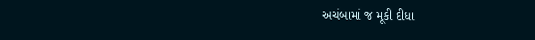અચંબામાં જ મૂકી દીધા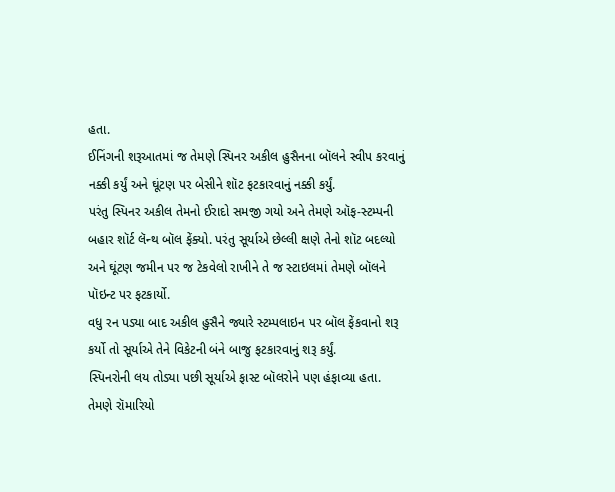હતા.
ઈનિંગની શરૂઆતમાં જ તેમણે સ્પિનર અકીલ હુસૈનના બૉલને સ્વીપ કરવાનું નક્કી કર્યું અને ઘૂંટણ પર બેસીને શૉટ ફટકારવાનું નક્કી કર્યું.
પરંતુ સ્પિનર અકીલ તેમનો ઈરાદો સમજી ગયો અને તેમણે ઑફ-સ્ટમ્પની બહાર શૉર્ટ લૅન્થ બૉલ ફેંક્યો. પરંતુ સૂર્યાએ છેલ્લી ક્ષણે તેનો શૉટ બદલ્યો અને ઘૂંટણ જમીન પર જ ટેકવેલો રાખીને તે જ સ્ટાઇલમાં તેમણે બૉલને પૉઇન્ટ પર ફટકાર્યો.
વધુ રન પડ્યા બાદ અકીલ હુસૈને જ્યારે સ્ટમ્પલાઇન પર બૉલ ફેંકવાનો શરૂ કર્યો તો સૂર્યાએ તેને વિકેટની બંને બાજુ ફટકારવાનું શરૂ કર્યું.
સ્પિનરોની લય તોડ્યા પછી સૂર્યાએ ફાસ્ટ બૉલરોને પણ હંફાવ્યા હતા. તેમણે રૉમારિયો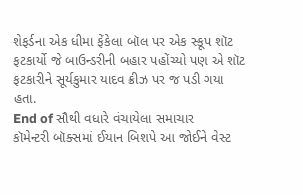શેફર્ડના એક ધીમા ફેંકેલા બૉલ પર એક સ્કૂપ શૉટ ફટકાર્યો જે બાઉન્ડરીની બહાર પહોંચ્યો પણ એ શૉટ ફટકારીને સૂર્યકુમાર યાદવ ક્રીઝ પર જ પડી ગયા હતા.
End of સૌથી વધારે વંચાયેલા સમાચાર
કૉમેન્ટરી બૉક્સમાં ઈયાન બિશપે આ જોઈને વેસ્ટ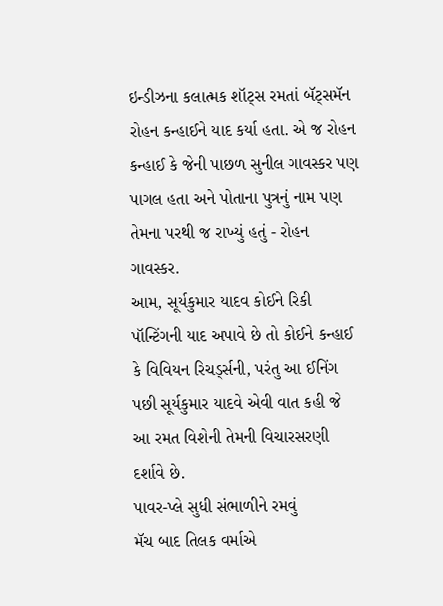ઇન્ડીઝના કલાત્મક શૉટ્સ રમતાં બૅટ્સમૅન રોહન કન્હાઈને યાદ કર્યા હતા. એ જ રોહન કન્હાઈ કે જેની પાછળ સુનીલ ગાવસ્કર પણ પાગલ હતા અને પોતાના પુત્રનું નામ પણ તેમના પરથી જ રાખ્યું હતું - રોહન ગાવસ્કર.
આમ, સૂર્યકુમાર યાદવ કોઈને રિકી પૉન્ટિંગની યાદ અપાવે છે તો કોઈને કન્હાઈ કે વિવિયન રિચર્ડ્સની, પરંતુ આ ઈનિંગ પછી સૂર્યકુમાર યાદવે એવી વાત કહી જે આ રમત વિશેની તેમની વિચારસરણી દર્શાવે છે.
પાવર-પ્લે સુધી સંભાળીને રમવું
મૅચ બાદ તિલક વર્માએ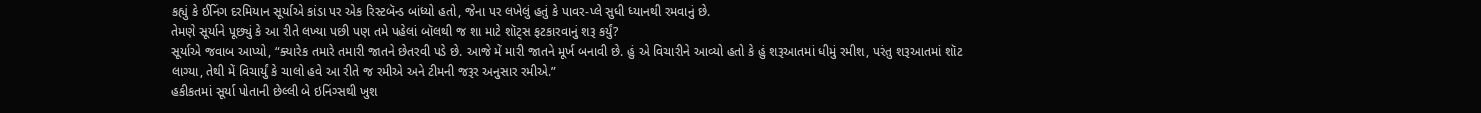કહ્યું કે ઈનિંગ દરમિયાન સૂર્યાએ કાંડા પર એક રિસ્ટબૅન્ડ બાંધ્યો હતો, જેના પર લખેલું હતું કે પાવર-પ્લે સુધી ધ્યાનથી રમવાનું છે.
તેમણે સૂર્યાને પૂછ્યું કે આ રીતે લખ્યા પછી પણ તમે પહેલાં બૉલથી જ શા માટે શૉટ્સ ફટકારવાનું શરૂ કર્યું?
સૂર્યાએ જવાબ આપ્યો, “ક્યારેક તમારે તમારી જાતને છેતરવી પડે છે. આજે મેં મારી જાતને મૂર્ખ બનાવી છે. હું એ વિચારીને આવ્યો હતો કે હું શરૂઆતમાં ધીમું રમીશ, પરંતુ શરૂઆતમાં શૉટ લાગ્યા, તેથી મેં વિચાર્યું કે ચાલો હવે આ રીતે જ રમીએ અને ટીમની જરૂર અનુસાર રમીએ.”
હકીકતમાં સૂર્યા પોતાની છેલ્લી બે ઇનિંગ્સથી ખુશ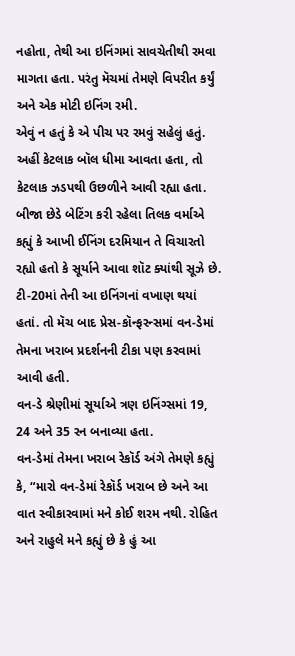નહોતા, તેથી આ ઇનિંગમાં સાવચેતીથી રમવા માગતા હતા. પરંતુ મૅચમાં તેમણે વિપરીત કર્યું અને એક મોટી ઇનિંગ રમી.
એવું ન હતું કે એ પીચ પર રમવું સહેલું હતું. અહીં કેટલાક બૉલ ધીમા આવતા હતા, તો કેટલાક ઝડપથી ઉછળીને આવી રહ્યા હતા. બીજા છેડે બેટિંગ કરી રહેલા તિલક વર્માએ કહ્યું કે આખી ઈનિંગ દરમિયાન તે વિચારતો રહ્યો હતો કે સૂર્યાને આવા શૉટ ક્યાંથી સૂઝે છે.
ટી-20માં તેની આ ઇનિંગનાં વખાણ થયાં હતાં. તો મૅચ બાદ પ્રેસ-કૉન્ફરન્સમાં વન-ડેમાં તેમના ખરાબ પ્રદર્શનની ટીકા પણ કરવામાં આવી હતી.
વન-ડે શ્રેણીમાં સૂર્યાએ ત્રણ ઇનિંગ્સમાં 19, 24 અને 35 રન બનાવ્યા હતા.
વન-ડેમાં તેમના ખરાબ રેકૉર્ડ અંગે તેમણે કહ્યું કે, “મારો વન-ડેમાં રેકૉર્ડ ખરાબ છે અને આ વાત સ્વીકારવામાં મને કોઈ શરમ નથી. રોહિત અને રાહુલે મને કહ્યું છે કે હું આ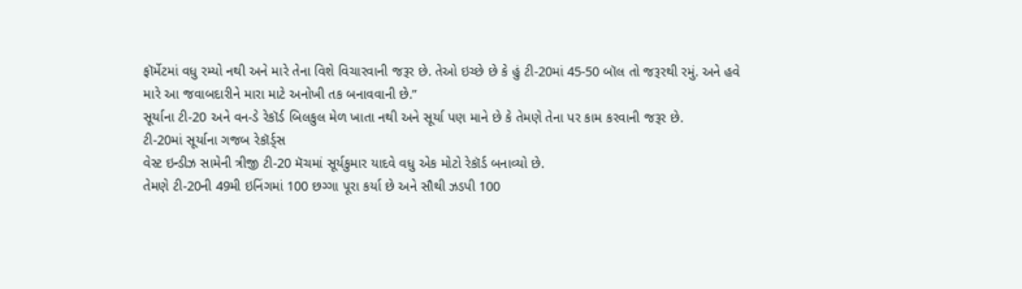ફૉર્મેટમાં વધુ રમ્યો નથી અને મારે તેના વિશે વિચારવાની જરૂર છે. તેઓ ઇચ્છે છે કે હું ટી-20માં 45-50 બૉલ તો જરૂરથી રમું. અને હવે મારે આ જવાબદારીને મારા માટે અનોખી તક બનાવવાની છે.”
સૂર્યાના ટી-20 અને વન-ડે રેકૉર્ડ બિલકુલ મેળ ખાતા નથી અને સૂર્યા પણ માને છે કે તેમણે તેના પર કામ કરવાની જરૂર છે.
ટી-20માં સૂર્યાના ગજબ રેકૉર્ડ્સ
વેસ્ટ ઇન્ડીઝ સામેની ત્રીજી ટી-20 મૅચમાં સૂર્યકુમાર યાદવે વધુ એક મોટો રેકૉર્ડ બનાવ્યો છે.
તેમણે ટી-20ની 49મી ઇનિંગમાં 100 છગ્ગા પૂરા કર્યા છે અને સૌથી ઝડપી 100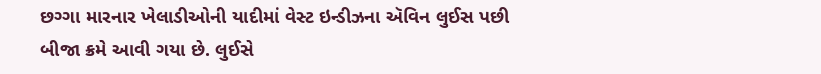છગ્ગા મારનાર ખેલાડીઓની યાદીમાં વેસ્ટ ઇન્ડીઝના ઍવિન લુઈસ પછી બીજા ક્રમે આવી ગયા છે. લુઈસે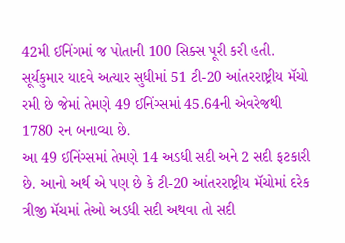42મી ઈનિંગમાં જ પોતાની 100 સિક્સ પૂરી કરી હતી.
સૂર્યકુમાર યાદવે અત્યાર સુધીમાં 51 ટી-20 આંતરરાષ્ટ્રીય મૅચો રમી છે જેમાં તેમણે 49 ઈનિંગ્સમાં 45.64ની એવરેજથી 1780 રન બનાવ્યા છે.
આ 49 ઈનિંગ્સમાં તેમણે 14 અડધી સદી અને 2 સદી ફટકારી છે. આનો અર્થ એ પણ છે કે ટી-20 આંતરરાષ્ટ્રીય મૅચોમાં દરેક ત્રીજી મૅચમાં તેઓ અડધી સદી અથવા તો સદી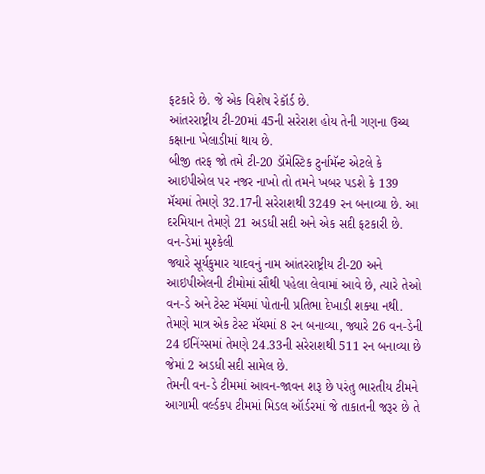ફટકારે છે. જે એક વિશેષ રેકૉર્ડ છે.
આંતરરાષ્ટ્રીય ટી-20માં 45ની સરેરાશ હોય તેની ગણના ઉચ્ચ કક્ષાના ખેલાડીમાં થાય છે.
બીજી તરફ જો તમે ટી-20 ડૉમેસ્ટિક ટુર્નામૅન્ટ એટલે કે આઇપીએલ પર નજર નાખો તો તમને ખબર પડશે કે 139 મૅચમાં તેમણે 32.17ની સરેરાશથી 3249 રન બનાવ્યા છે. આ દરમિયાન તેમણે 21 અડધી સદી અને એક સદી ફટકારી છે.
વન-ડેમાં મુશ્કેલી
જ્યારે સૂર્યકુમાર યાદવનું નામ આંતરરાષ્ટ્રીય ટી-20 અને આઇપીએલની ટીમોમાં સૌથી પહેલા લેવામાં આવે છે, ત્યારે તેઓ વન-ડે અને ટેસ્ટ મૅચમાં પોતાની પ્રતિભા દેખાડી શક્યા નથી.
તેમણે માત્ર એક ટેસ્ટ મૅચમાં 8 રન બનાવ્યા, જ્યારે 26 વન-ડેની 24 ઈનિંગ્સમાં તેમણે 24.33ની સરેરાશથી 511 રન બનાવ્યા છે જેમાં 2 અડધી સદી સામેલ છે.
તેમની વન-ડે ટીમમાં આવન-જાવન શરૂ છે પરંતુ ભારતીય ટીમને આગામી વર્લ્ડકપ ટીમમાં મિડલ ઑર્ડરમાં જે તાકાતની જરૂર છે તે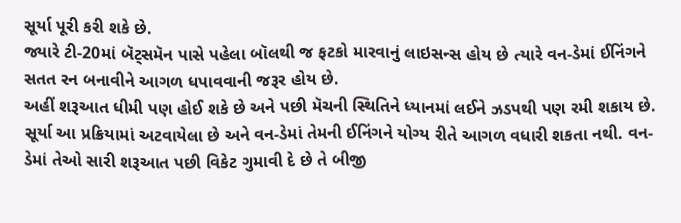સૂર્યા પૂરી કરી શકે છે.
જ્યારે ટી-20માં બૅટ્સમૅન પાસે પહેલા બૉલથી જ ફટકો મારવાનું લાઇસન્સ હોય છે ત્યારે વન-ડેમાં ઈનિંગને સતત રન બનાવીને આગળ ધપાવવાની જરૂર હોય છે.
અહીં શરૂઆત ધીમી પણ હોઈ શકે છે અને પછી મૅચની સ્થિતિને ધ્યાનમાં લઈને ઝડપથી પણ રમી શકાય છે.
સૂર્યા આ પ્રક્રિયામાં અટવાયેલા છે અને વન-ડેમાં તેમની ઈનિંગને યોગ્ય રીતે આગળ વધારી શકતા નથી. વન-ડેમાં તેઓ સારી શરૂઆત પછી વિકેટ ગુમાવી દે છે તે બીજી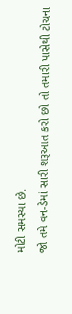મોટી સમસ્યા છે.
જો તમે વન-ડેમાં સારી શરૂઆત કરો છો તો તમારી પાસેથી ટોચના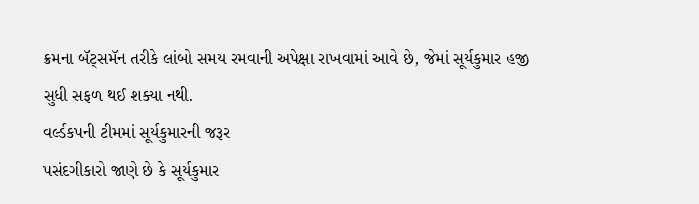ક્રમના બૅટ્સમૅન તરીકે લાંબો સમય રમવાની અપેક્ષા રાખવામાં આવે છે, જેમાં સૂર્યકુમાર હજી સુધી સફળ થઈ શક્યા નથી.
વર્લ્ડકપની ટીમમાં સૂર્યકુમારની જરૂર
પસંદગીકારો જાણે છે કે સૂર્યકુમાર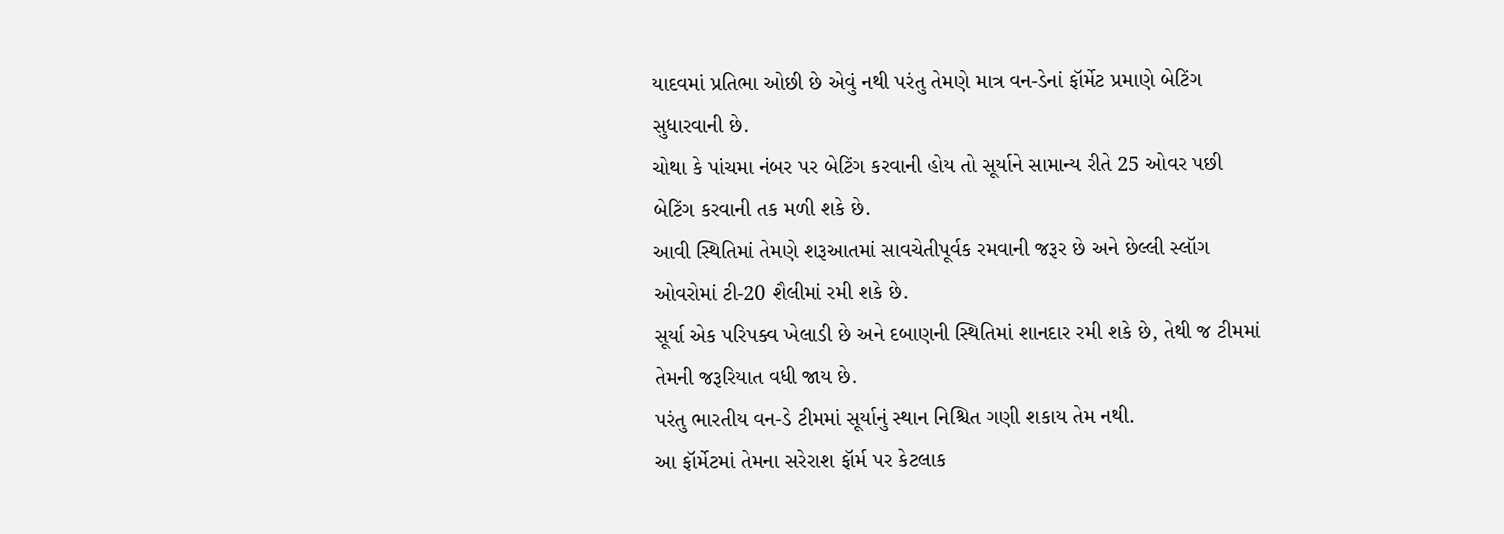યાદવમાં પ્રતિભા ઓછી છે એવું નથી પરંતુ તેમણે માત્ર વન-ડેનાં ફૉર્મેટ પ્રમાણે બેટિંગ સુધારવાની છે.
ચોથા કે પાંચમા નંબર પર બેટિંગ કરવાની હોય તો સૂર્યાને સામાન્ય રીતે 25 ઓવર પછી બેટિંગ કરવાની તક મળી શકે છે.
આવી સ્થિતિમાં તેમણે શરૂઆતમાં સાવચેતીપૂર્વક રમવાની જરૂર છે અને છેલ્લી સ્લૉગ ઓવરોમાં ટી-20 શૈલીમાં રમી શકે છે.
સૂર્યા એક પરિપક્વ ખેલાડી છે અને દબાણની સ્થિતિમાં શાનદાર રમી શકે છે, તેથી જ ટીમમાં તેમની જરૂરિયાત વધી જાય છે.
પરંતુ ભારતીય વન-ડે ટીમમાં સૂર્યાનું સ્થાન નિશ્ચિત ગણી શકાય તેમ નથી.
આ ફૉર્મેટમાં તેમના સરેરાશ ફૉર્મ પર કેટલાક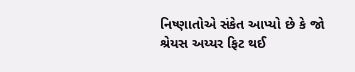નિષ્ણાતોએ સંકેત આપ્યો છે કે જો શ્રેયસ અય્યર ફિટ થઈ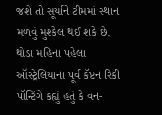જશે તો સૂર્યાને ટીમમાં સ્થાન મળવું મુશ્કેલ થઈ શકે છે.
થોડા મહિના પહેલા ઑસ્ટ્રેલિયાના પૂર્વ કૅપ્ટન રિકી પૉન્ટિંગે કહ્યું હતું કે વન-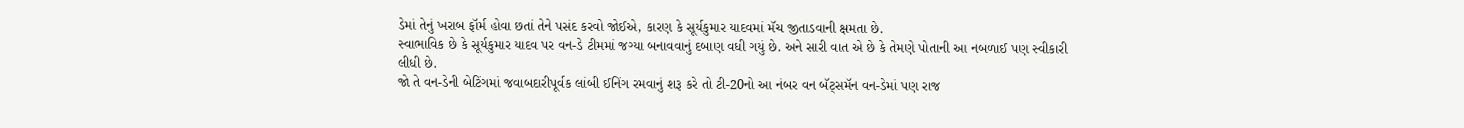ડેમાં તેનું ખરાબ ફૉર્મ હોવા છતાં તેને પસંદ કરવો જોઈએ, કારણ કે સૂર્યકુમાર યાદવમાં મૅચ જીતાડવાની ક્ષમતા છે.
સ્વાભાવિક છે કે સૂર્યકુમાર યાદવ પર વન-ડે ટીમમાં જગ્યા બનાવવાનું દબાણ વધી ગયું છે. અને સારી વાત એ છે કે તેમણે પોતાની આ નબળાઈ પણ સ્વીકારી લીધી છે.
જો તે વન-ડેની બેટિંગમાં જવાબદારીપૂર્વક લાંબી ઈનિંગ રમવાનું શરૂ કરે તો ટી-20નો આ નંબર વન બૅટ્સમૅન વન-ડેમાં પણ રાજ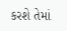કરશે તેમાં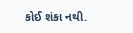કોઈ શંકા નથી.